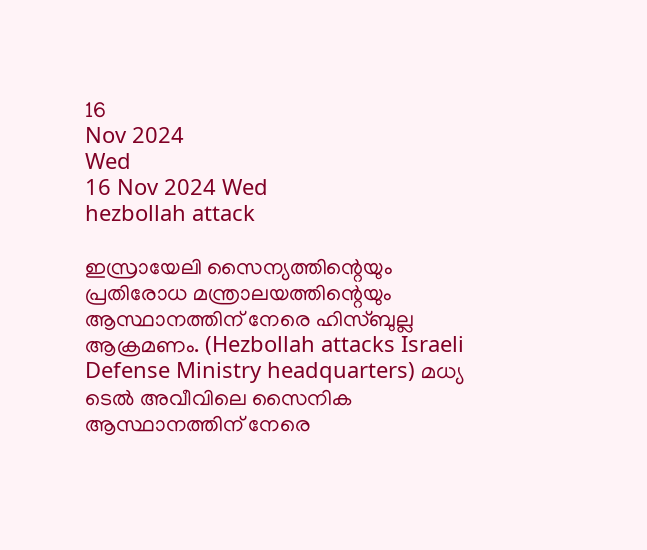16
Nov 2024
Wed
16 Nov 2024 Wed
hezbollah attack

ഇസ്രായേലി സൈന്യത്തിന്റെയും പ്രതിരോധ മന്ത്രാലയത്തിന്റെയും ആസ്ഥാനത്തിന് നേരെ ഹിസ്ബുല്ല ആക്രമണം. (Hezbollah attacks Israeli Defense Ministry headquarters) മധ്യ ടെല്‍ അവീവിലെ സൈനിക ആസ്ഥാനത്തിന് നേരെ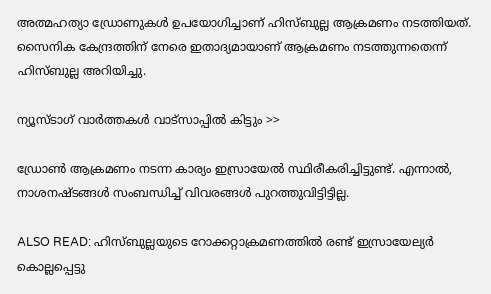അത്മഹത്യാ ഡ്രോണുകള്‍ ഉപയോഗിച്ചാണ് ഹിസ്ബുല്ല ആക്രമണം നടത്തിയത്. സൈനിക കേന്ദ്രത്തിന് നേരെ ഇതാദ്യമായാണ് ആക്രമണം നടത്തുന്നതെന്ന് ഹിസ്ബുല്ല അറിയിച്ചു.

ന്യൂസ്ടാഗ് വാര്‍ത്തകള്‍ വാട്‌സാപ്പില്‍ കിട്ടും >>

ഡ്രോണ്‍ ആക്രമണം നടന്ന കാര്യം ഇസ്രായേല്‍ സ്ഥിരീകരിച്ചിട്ടുണ്ട്. എന്നാല്‍, നാശനഷ്ടങ്ങള്‍ സംബന്ധിച്ച് വിവരങ്ങള്‍ പുറത്തുവിട്ടിട്ടില്ല.

ALSO READ: ഹിസ്ബുല്ലയുടെ റോക്കറ്റാക്രമണത്തില്‍ രണ്ട് ഇസ്രായേല്യര്‍ കൊല്ലപ്പെട്ടു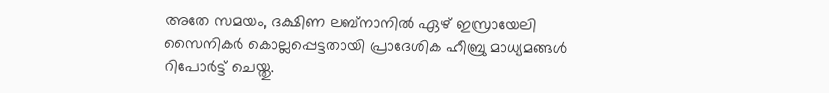അതേ സമയം, ദക്ഷിണ ലബ്‌നാനില്‍ ഏഴ് ഇസ്രായേലി സൈനികര്‍ കൊല്ലപ്പെട്ടതായി പ്രാദേശിക ഹീബ്രു മാധ്യമങ്ങള്‍ റിപോര്‍ട്ട് ചെയ്തു.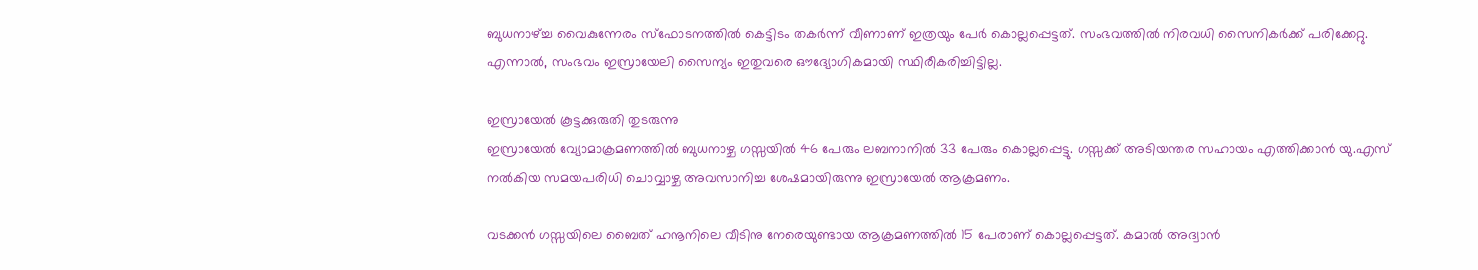ബുധനാഴ്ച്ച വൈകുന്നേരം സ്‌ഫോടനത്തില്‍ കെട്ടിടം തകര്‍ന്ന് വീണാണ് ഇത്രയും പേര്‍ കൊല്ലപ്പെട്ടത്. സംഭവത്തില്‍ നിരവധി സൈനികര്‍ക്ക് പരിക്കേറ്റു. എന്നാല്‍, സംഭവം ഇസ്രായേലി സൈന്യം ഇതുവരെ ഔദ്യോഗികമായി സ്ഥിരീകരിച്ചിട്ടില്ല.

ഇസ്രായേല്‍ കൂട്ടക്കുരുതി തുടരുന്നു
ഇസ്രായേല്‍ വ്യോമാക്രമണത്തില്‍ ബുധനാഴ്ച ഗസ്സയില്‍ 46 പേരും ലബനാനില്‍ 33 പേരും കൊല്ലപ്പെട്ടു. ഗസ്സക്ക് അടിയന്തര സഹായം എത്തിക്കാന്‍ യു.എസ് നല്‍കിയ സമയപരിധി ചൊവ്വാഴ്ച അവസാനിച്ച ശേഷമായിരുന്നു ഇസ്രായേല്‍ ആക്രമണം.

വടക്കന്‍ ഗസ്സയിലെ ബൈത് ഹനൂനിലെ വീടിനു നേരെയുണ്ടായ ആക്രമണത്തില്‍ 15 പേരാണ് കൊല്ലപ്പെട്ടത്. കമാല്‍ അദ്വാന്‍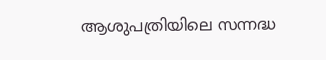ആശുപത്രിയിലെ സന്നദ്ധ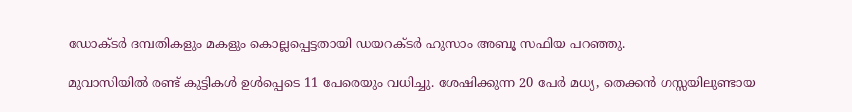ഡോക്ടര്‍ ദമ്പതികളും മകളും കൊല്ലപ്പെട്ടതായി ഡയറക്ടര്‍ ഹുസാം അബൂ സഫിയ പറഞ്ഞു.

മുവാസിയില്‍ രണ്ട് കുട്ടികള്‍ ഉള്‍പ്പെടെ 11 പേരെയും വധിച്ചു. ശേഷിക്കുന്ന 20 പേര്‍ മധ്യ, തെക്കന്‍ ഗസ്സയിലുണ്ടായ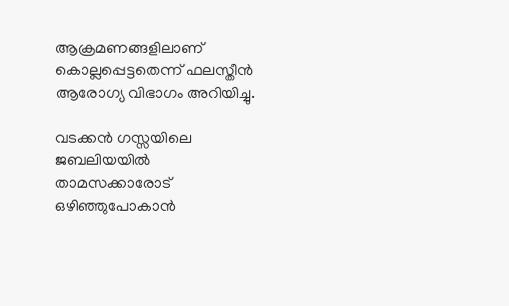ആക്രമണങ്ങളിലാണ് കൊല്ലപ്പെട്ടതെന്ന് ഫലസ്തീന്‍ ആരോഗ്യ വിഭാഗം അറിയിച്ചു.

വടക്കന്‍ ഗസ്സയിലെ ജബലിയയില്‍ താമസക്കാരോട് ഒഴിഞ്ഞുപോകാന്‍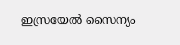ഇസ്രയേല്‍ സൈന്യം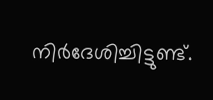നിര്‍ദേശിച്ചിട്ടുണ്ട്.